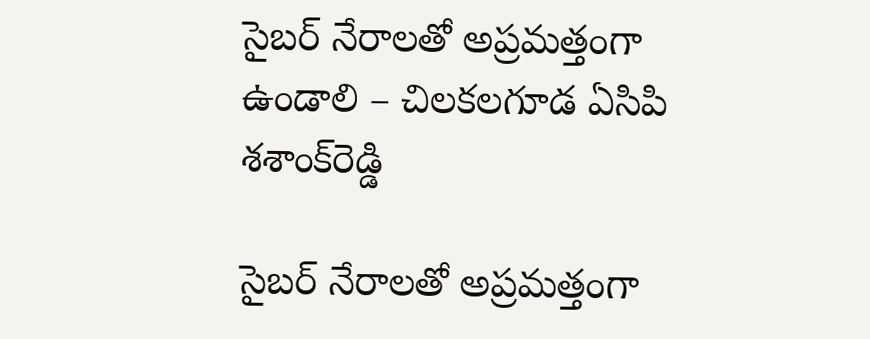సైబ‌ర్ నేరాల‌తో అప్ర‌మ‌త్తంగా ఉండాలి – చిల‌క‌ల‌గూడ ఏసిపి శ‌శాంక్‌రెడ్డి

సైబ‌ర్ నేరాల‌తో అప్ర‌మ‌త్తంగా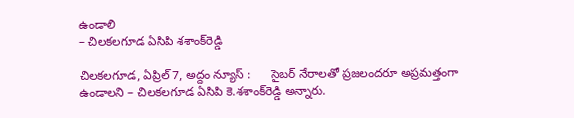ఉండాలి
– చిల‌క‌ల‌గూడ ఏసిపి శ‌శాంక్‌రెడ్డి

చిల‌క‌ల‌గూడ‌, ఏప్రిల్ 7, అద్దం న్యూస్ :      సైబ‌ర్ నేరాల‌తో ప్ర‌జ‌లంద‌రూ అప్ర‌మ‌త్తంగా ఉండాలని – చిల‌క‌ల‌గూడ ఏసిపి కె.శ‌శాంక్‌రెడ్డి అన్నారు.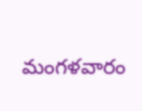మంగ‌ళ‌వారం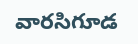వారసిగూడ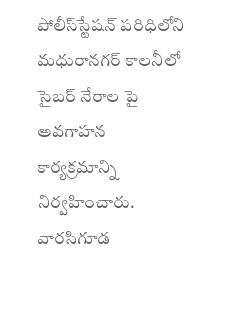పోలీస్‌స్టేష‌న్ ప‌రిధిలోని మ‌ధురాన‌గ‌ర్ కాల‌నీలో సైబ‌ర్ నేరాల పై అవ‌గాహ‌న కార్య‌క్ర‌మాన్ని నిర్వ‌హించారు. వార‌సిగూడ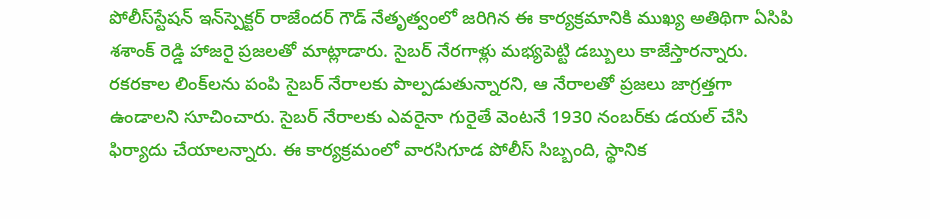పోలీస్‌స్టేష‌న్ ఇన్‌స్పెక్ట‌ర్ రాజేంద‌ర్ గౌడ్ నేతృత్వంలో జ‌రిగిన ఈ కార్య‌క్ర‌మానికి ముఖ్య అతిథిగా ఏసిపి శ‌శాంక్ రెడ్డి హాజ‌రై ప్ర‌జ‌ల‌తో మాట్లాడారు. సైబ‌ర్ నేర‌గాళ్లు మ‌భ్య‌పెట్టి డ‌బ్బులు కాజేస్తార‌న్నారు. ర‌క‌ర‌కాల లింక్‌ల‌ను పంపి సైబ‌ర్ నేరాల‌కు పాల్ప‌డుతున్నార‌ని, ఆ నేరాల‌తో ప్ర‌జ‌లు జాగ్ర‌త్త‌గా ఉండాల‌ని సూచించారు. సైబ‌ర్ నేరాల‌కు ఎవ‌రైనా గురైతే వెంట‌నే 1930 నంబ‌ర్‌కు డ‌య‌ల్ చేసి ఫిర్యాదు చేయాల‌న్నారు. ఈ కార్య‌క్ర‌మంలో వార‌సిగూడ పోలీస్ సిబ్బంది, స్థానిక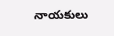నాయ‌కులు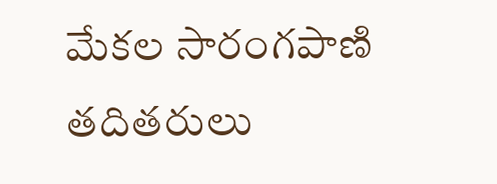మేక‌ల సారంగ‌పాణి త‌దిత‌రులు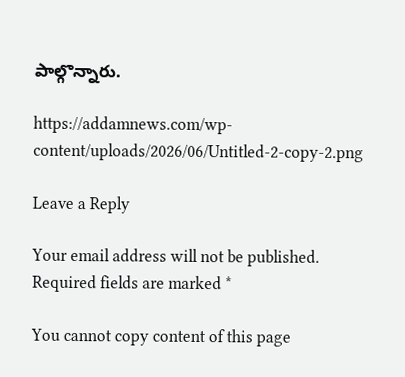పాల్గొన్నారు.

https://addamnews.com/wp-content/uploads/2026/06/Untitled-2-copy-2.png

Leave a Reply

Your email address will not be published. Required fields are marked *

You cannot copy content of this page